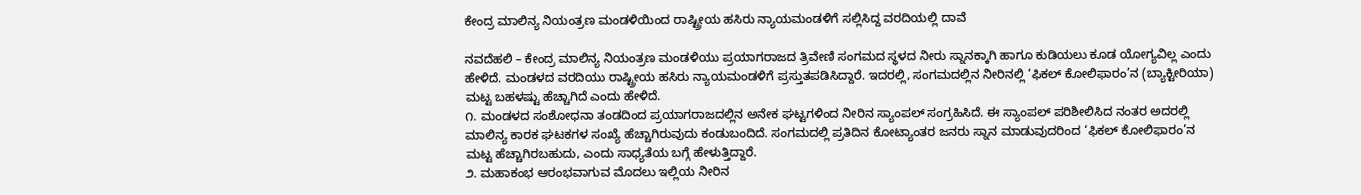ಕೇಂದ್ರ ಮಾಲಿನ್ಯ ನಿಯಂತ್ರಣ ಮಂಡಳಿಯಿಂದ ರಾಷ್ಟ್ರೀಯ ಹಸಿರು ನ್ಯಾಯಮಂಡಳಿಗೆ ಸಲ್ಲಿಸಿದ್ದ ವರದಿಯಲ್ಲಿ ದಾವೆ

ನವದೆಹಲಿ – ಕೇಂದ್ರ ಮಾಲಿನ್ಯ ನಿಯಂತ್ರಣ ಮಂಡಳಿಯು ಪ್ರಯಾಗರಾಜದ ತ್ರಿವೇಣಿ ಸಂಗಮದ ಸ್ಥಳದ ನೀರು ಸ್ನಾನಕ್ಕಾಗಿ ಹಾಗೂ ಕುಡಿಯಲು ಕೂಡ ಯೋಗ್ಯವಿಲ್ಲ ಎಂದು ಹೇಳಿದೆ. ಮಂಡಳದ ವರದಿಯು ರಾಷ್ಟ್ರೀಯ ಹಸಿರು ನ್ಯಾಯಮಂಡಳಿಗೆ ಪ್ರಸ್ತುತಪಡಿಸಿದ್ದಾರೆ. ಇದರಲ್ಲಿ, ಸಂಗಮದಲ್ಲಿನ ನೀರಿನಲ್ಲಿ ‘ಫಿಕಲ್ ಕೋಲಿಫಾರಂ’ನ (ಬ್ಯಾಕ್ಟೀರಿಯಾ) ಮಟ್ಟ ಬಹಳಷ್ಟು ಹೆಚ್ಚಾಗಿದೆ ಎಂದು ಹೇಳಿದೆ.
೧. ಮಂಡಳದ ಸಂಶೋಧನಾ ತಂಡದಿಂದ ಪ್ರಯಾಗರಾಜದಲ್ಲಿನ ಅನೇಕ ಘಟ್ಟಗಳಿಂದ ನೀರಿನ ಸ್ಯಾಂಪಲ್ ಸಂಗ್ರಹಿಸಿದೆ. ಈ ಸ್ಯಾಂಪಲ್ ಪರಿಶೀಲಿಸಿದ ನಂತರ ಅದರಲ್ಲಿ ಮಾಲಿನ್ಯ ಕಾರಕ ಘಟಕಗಳ ಸಂಖ್ಯೆ ಹೆಚ್ಚಾಗಿರುವುದು ಕಂಡುಬಂದಿದೆ. ಸಂಗಮದಲ್ಲಿ ಪ್ರತಿದಿನ ಕೋಟ್ಯಾಂತರ ಜನರು ಸ್ನಾನ ಮಾಡುವುದರಿಂದ ‘ಫಿಕಲ್ ಕೋಲಿಫಾರಂ’ನ ಮಟ್ಟ ಹೆಚ್ಚಾಗಿರಬಹುದು, ಎಂದು ಸಾಧ್ಯತೆಯ ಬಗ್ಗೆ ಹೇಳುತ್ತಿದ್ದಾರೆ.
೨. ಮಹಾಕಂಭ ಆರಂಭವಾಗುವ ಮೊದಲು ಇಲ್ಲಿಯ ನೀರಿನ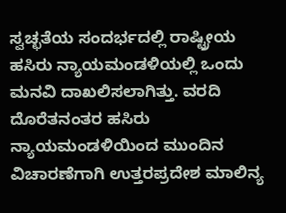ಸ್ವಚ್ಛತೆಯ ಸಂದರ್ಭದಲ್ಲಿ ರಾಷ್ಟ್ರೀಯ ಹಸಿರು ನ್ಯಾಯಮಂಡಳಿಯಲ್ಲಿ ಒಂದು ಮನವಿ ದಾಖಲಿಸಲಾಗಿತ್ತು. ವರದಿ ದೊರೆತನಂತರ ಹಸಿರು ನ್ಯಾಯಮಂಡಳಿಯಿಂದ ಮುಂದಿನ ವಿಚಾರಣೆಗಾಗಿ ಉತ್ತರಪ್ರದೇಶ ಮಾಲಿನ್ಯ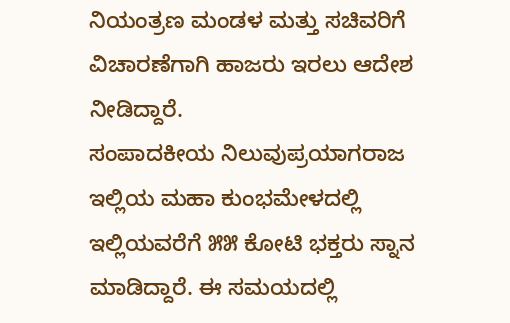ನಿಯಂತ್ರಣ ಮಂಡಳ ಮತ್ತು ಸಚಿವರಿಗೆ ವಿಚಾರಣೆಗಾಗಿ ಹಾಜರು ಇರಲು ಆದೇಶ ನೀಡಿದ್ದಾರೆ.
ಸಂಪಾದಕೀಯ ನಿಲುವುಪ್ರಯಾಗರಾಜ ಇಲ್ಲಿಯ ಮಹಾ ಕುಂಭಮೇಳದಲ್ಲಿ ಇಲ್ಲಿಯವರೆಗೆ ೫೫ ಕೋಟಿ ಭಕ್ತರು ಸ್ನಾನ ಮಾಡಿದ್ದಾರೆ. ಈ ಸಮಯದಲ್ಲಿ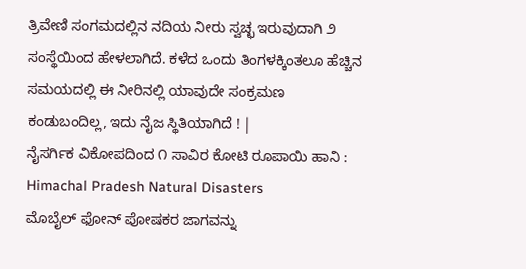ತ್ರಿವೇಣಿ ಸಂಗಮದಲ್ಲಿನ ನದಿಯ ನೀರು ಸ್ವಚ್ಛ ಇರುವುದಾಗಿ ೨ ಸಂಸ್ಥೆಯಿಂದ ಹೇಳಲಾಗಿದೆ. ಕಳೆದ ಒಂದು ತಿಂಗಳಕ್ಕಿಂತಲೂ ಹೆಚ್ಚಿನ ಸಮಯದಲ್ಲಿ ಈ ನೀರಿನಲ್ಲಿ ಯಾವುದೇ ಸಂಕ್ರಮಣ ಕಂಡುಬಂದಿಲ್ಲ, ಇದು ನೈಜ ಸ್ಥಿತಿಯಾಗಿದೆ ! |
ನೈಸರ್ಗಿಕ ವಿಕೋಪದಿಂದ ೧ ಸಾವಿರ ಕೋಟಿ ರೂಪಾಯಿ ಹಾನಿ : Himachal Pradesh Natural Disasters
ಮೊಬೈಲ್ ಫೋನ್ ಪೋಷಕರ ಜಾಗವನ್ನು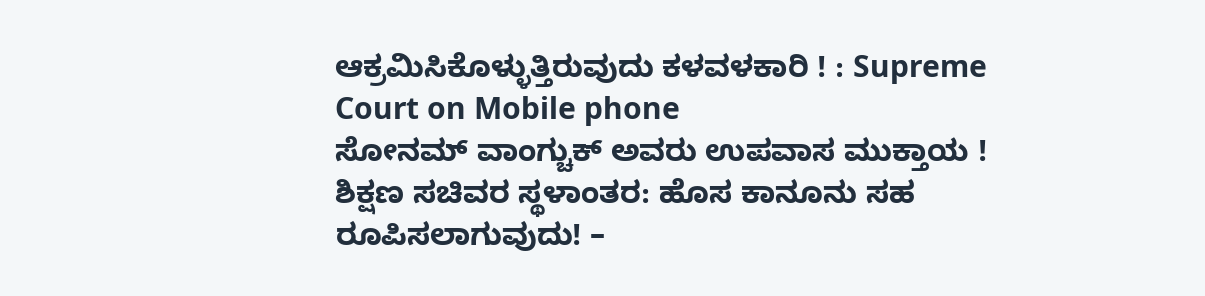ಆಕ್ರಮಿಸಿಕೊಳ್ಳುತ್ತಿರುವುದು ಕಳವಳಕಾರಿ ! : Supreme Court on Mobile phone
ಸೋನಮ್ ವಾಂಗ್ಚುಕ್ ಅವರು ಉಪವಾಸ ಮುಕ್ತಾಯ !
ಶಿಕ್ಷಣ ಸಚಿವರ ಸ್ಥಳಾಂತರ: ಹೊಸ ಕಾನೂನು ಸಹ ರೂಪಿಸಲಾಗುವುದು! –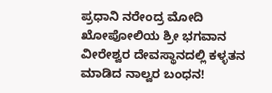ಪ್ರಧಾನಿ ನರೇಂದ್ರ ಮೋದಿ
ಖೋಪೋಲಿಯ ಶ್ರೀ ಭಗವಾನ ವೀರೇಶ್ವರ ದೇವಸ್ಥಾನದಲ್ಲಿ ಕಳ್ಳತನ ಮಾಡಿದ ನಾಲ್ವರ ಬಂಧನ!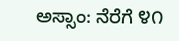ಅಸ್ಸಾಂ: ನೆರೆಗೆ ೪೧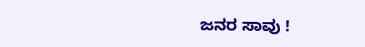ಜನರ ಸಾವು !